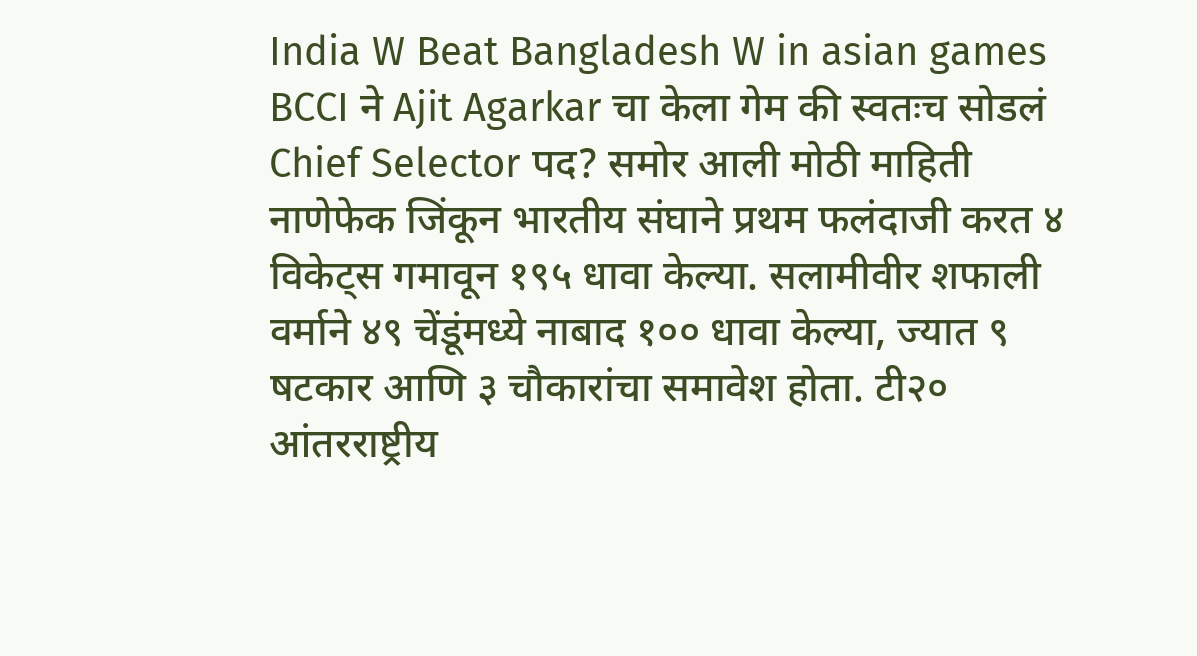India W Beat Bangladesh W in asian games
BCCI ने Ajit Agarkar चा केला गेम की स्वतःच सोडलं Chief Selector पद? समोर आली मोठी माहिती
नाणेफेक जिंकून भारतीय संघाने प्रथम फलंदाजी करत ४ विकेट्स गमावून १९५ धावा केल्या. सलामीवीर शफाली वर्माने ४९ चेंडूंमध्ये नाबाद १०० धावा केल्या, ज्यात ९ षटकार आणि ३ चौकारांचा समावेश होता. टी२० आंतरराष्ट्रीय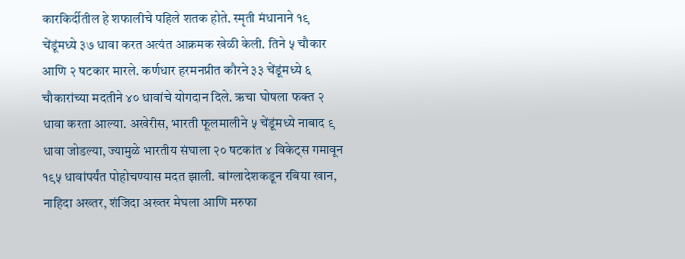कारकिर्दीतील हे शफालीचे पहिले शतक होते. स्मृती मंधानाने १९ चेंडूंमध्ये ३७ धावा करत अत्यंत आक्रमक खेळी केली. तिने ५ चौकार आणि २ षटकार मारले. कर्णधार हरमनप्रीत कौरने ३३ चेंडूंमध्ये ६ चौकारांच्या मदतीने ४० धावांचे योगदान दिले. ऋचा घोषला फक्त २ धावा करता आल्या. अखेरीस, भारती फूलमालीने ५ चेंडूंमध्ये नाबाद ९ धावा जोडल्या, ज्यामुळे भारतीय संघाला २० षटकांत ४ विकेट्स गमावून १९५ धावांपर्यंत पोहोचण्यास मदत झाली. बांग्लादेशकडून रबिया खान, नाहिदा अख्तर, शंजिदा अख्तर मेघला आणि मरुफा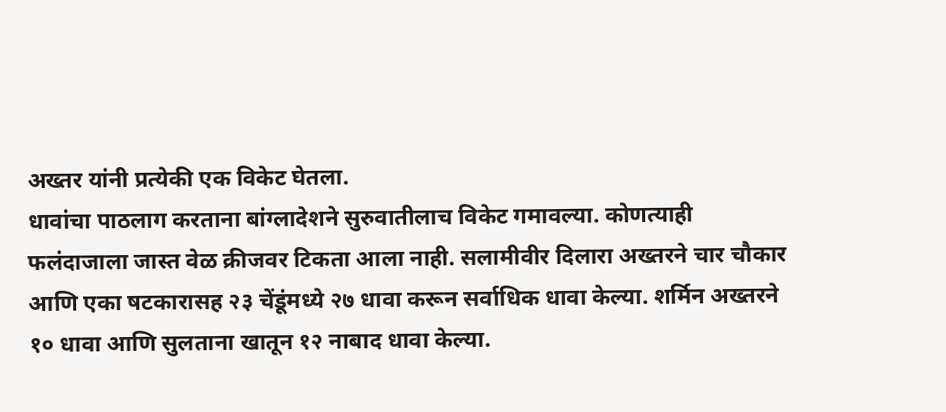अख्तर यांनी प्रत्येकी एक विकेट घेतला.
धावांचा पाठलाग करताना बांग्लादेशने सुरुवातीलाच विकेट गमावल्या. कोणत्याही फलंदाजाला जास्त वेळ क्रीजवर टिकता आला नाही. सलामीवीर दिलारा अख्तरने चार चौकार आणि एका षटकारासह २३ चेंडूंमध्ये २७ धावा करून सर्वाधिक धावा केल्या. शर्मिन अख्तरने १० धावा आणि सुलताना खातून १२ नाबाद धावा केल्या.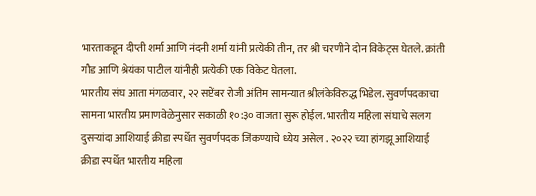भारताकडून दीप्ती शर्मा आणि नंदनी शर्मा यांनी प्रत्येकी तीन, तर श्री चरणीने दोन विकेट्स घेतले. क्रांती गौड आणि श्रेयंका पाटील यांनीही प्रत्येकी एक विकेट घेतला.
भारतीय संघ आता मंगळवार, २२ सप्टेंबर रोजी अंतिम सामन्यात श्रीलंकेविरुद्ध भिडेल. सुवर्णपदकाचा सामना भारतीय प्रमाणवेळेनुसार सकाळी १०:३० वाजता सुरू होईल. भारतीय महिला संघाचे सलग दुसऱ्यांदा आशियाई क्रीडा स्पर्धेत सुवर्णपदक जिंकण्याचे ध्येय असेल . २०२२ च्या हांगझू आशियाई क्रीडा स्पर्धेत भारतीय महिला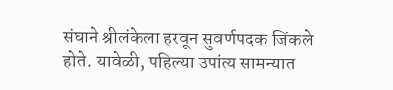संघाने श्रीलंकेला हरवून सुवर्णपदक जिंकले होते. यावेळी, पहिल्या उपांत्य सामन्यात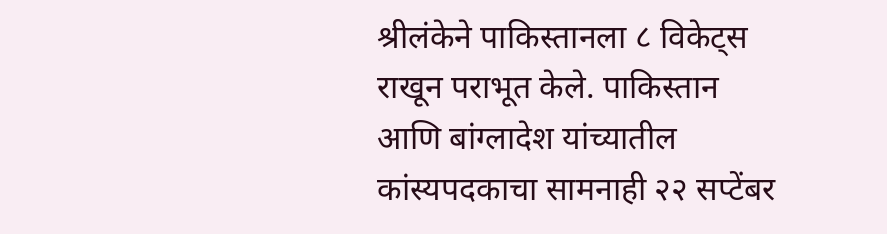श्रीलंकेने पाकिस्तानला ८ विकेट्स राखून पराभूत केले. पाकिस्तान आणि बांग्लादेश यांच्यातील कांस्यपदकाचा सामनाही २२ सप्टेंबर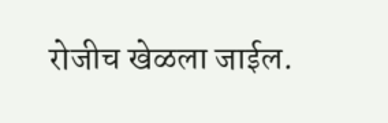रोजीच खेळला जाईल.